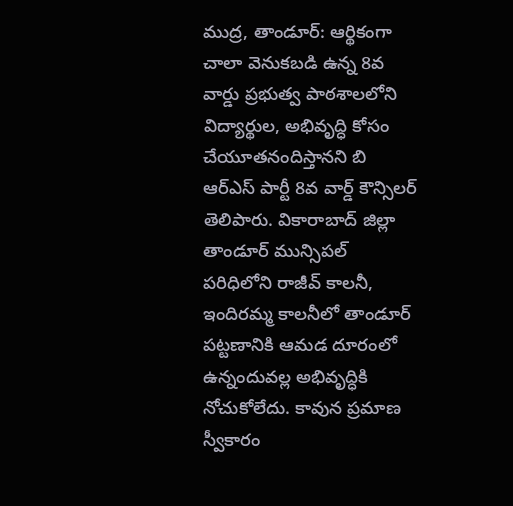ముద్ర, తాండూర్: ఆర్థికంగా చాలా వెనుకబడి ఉన్న 8వ వార్డు ప్రభుత్వ పాఠశాలలోని విద్యార్థుల, అభివృద్ధి కోసం చేయూతనందిస్తానని బి ఆర్ఎస్ పార్టీ 8వ వార్డ్ కౌన్సిలర్ తెలిపారు. వికారాబాద్ జిల్లా తాండూర్ మున్సిపల్ పరిధిలోని రాజీవ్ కాలనీ, ఇందిరమ్మ కాలనీలో తాండూర్ పట్టణానికి ఆమడ దూరంలో ఉన్నందువల్ల అభివృద్ధికి నోచుకోలేదు. కావున ప్రమాణ స్వీకారం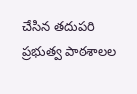చేసిన తదుపరి ప్రభుత్వ పాఠశాలల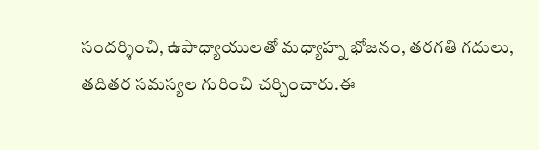సందర్శించి, ఉపాధ్యాయులతో మధ్యాహ్న భోజనం, తరగతి గదులు, తదితర సమస్యల గురించి చర్చించారు.ఈ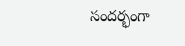సందర్భంగా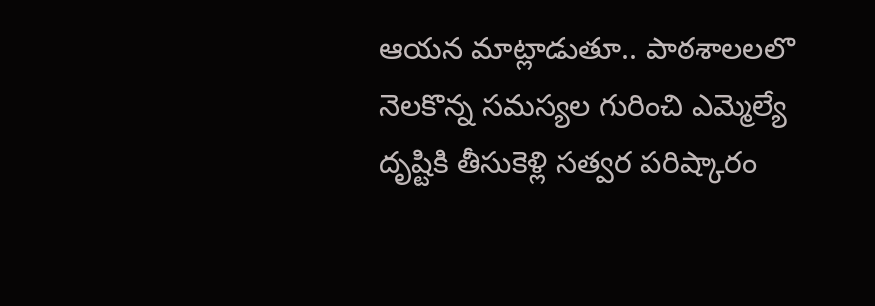ఆయన మాట్లాడుతూ.. పాఠశాలలలొ నెలకొన్న సమస్యల గురించి ఎమ్మెల్యే దృష్టికి తీసుకెళ్లి సత్వర పరిష్కారం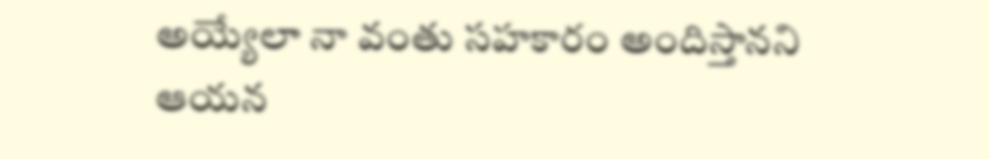అయ్యేలా నా వంతు సహకారం అందిస్తానని ఆయన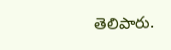తెలిపారు.